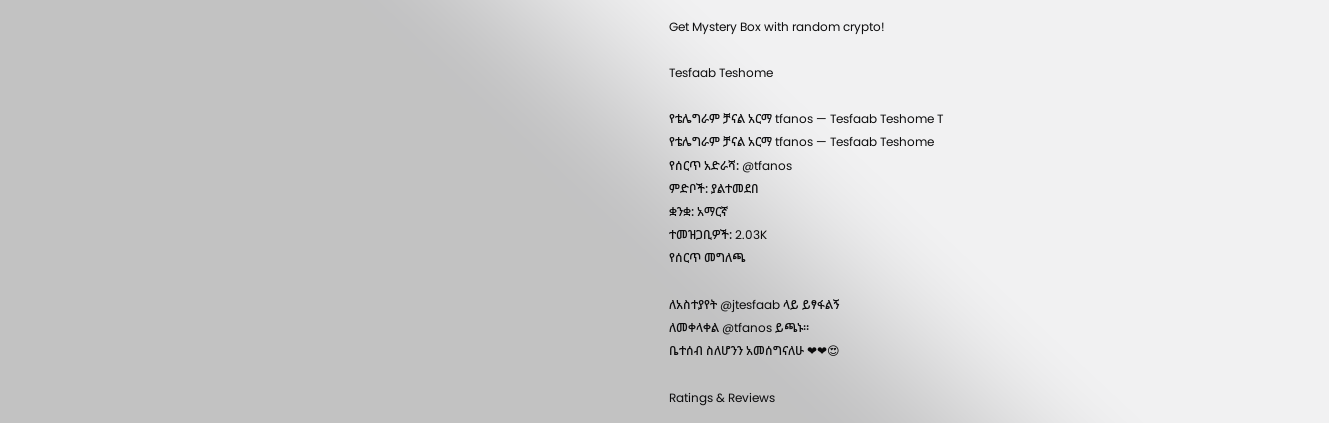Get Mystery Box with random crypto!

Tesfaab Teshome

የቴሌግራም ቻናል አርማ tfanos — Tesfaab Teshome T
የቴሌግራም ቻናል አርማ tfanos — Tesfaab Teshome
የሰርጥ አድራሻ: @tfanos
ምድቦች: ያልተመደበ
ቋንቋ: አማርኛ
ተመዝጋቢዎች: 2.03K
የሰርጥ መግለጫ

ለአስተያየት @jtesfaab ላይ ይፃፋልኝ
ለመቀላቀል @tfanos ይጫኑ።
ቤተሰብ ስለሆንን አመሰግናለሁ ❤❤😍

Ratings & Reviews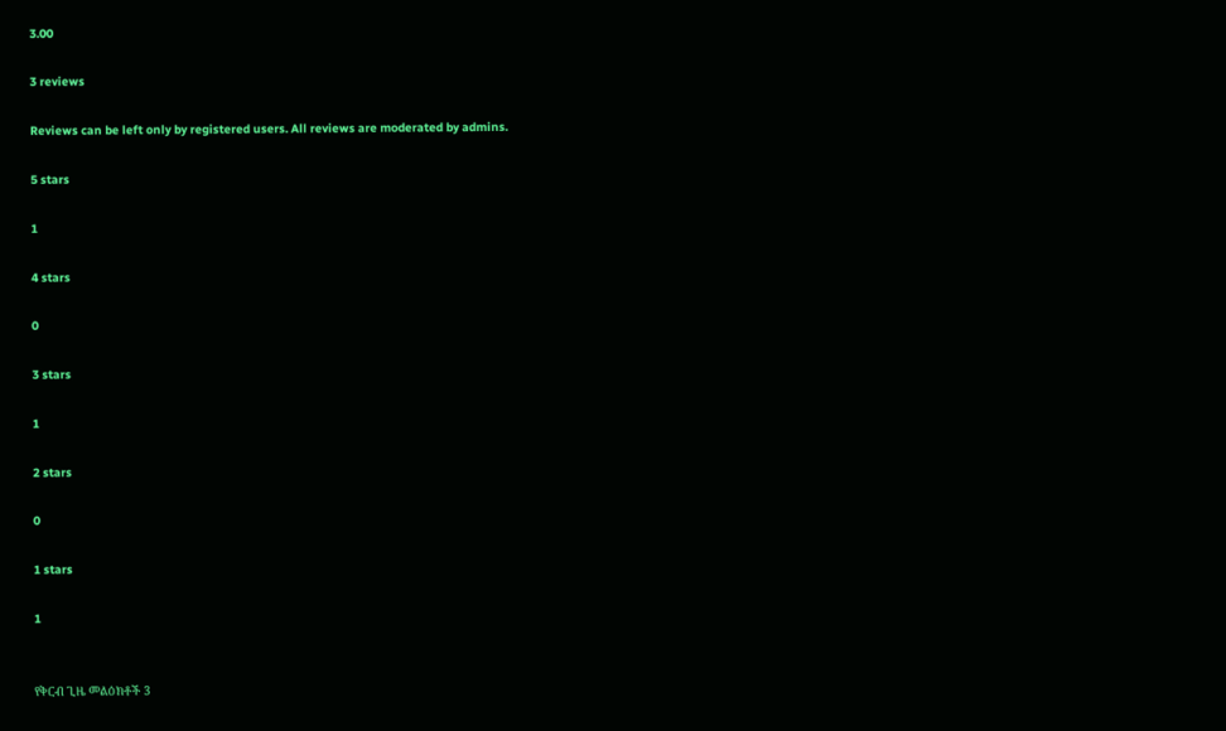3.00

3 reviews

Reviews can be left only by registered users. All reviews are moderated by admins.

5 stars

1

4 stars

0

3 stars

1

2 stars

0

1 stars

1


የቅርብ ጊዜ መልዕክቶች 3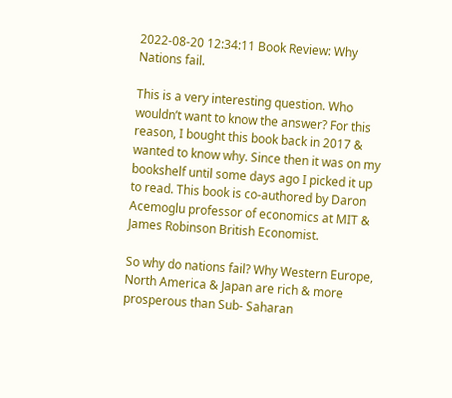2022-08-20 12:34:11 Book Review: Why Nations fail.

This is a very interesting question. Who wouldn’t want to know the answer? For this reason, I bought this book back in 2017 & wanted to know why. Since then it was on my bookshelf until some days ago I picked it up to read. This book is co-authored by Daron Acemoglu professor of economics at MIT & James Robinson British Economist.

So why do nations fail? Why Western Europe, North America & Japan are rich & more prosperous than Sub- Saharan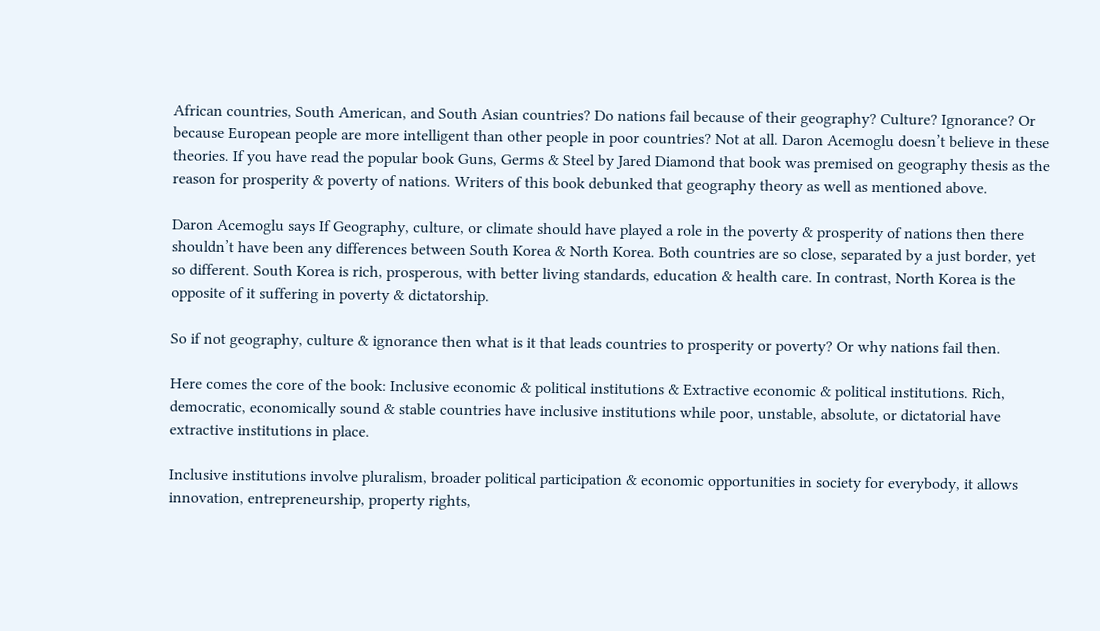African countries, South American, and South Asian countries? Do nations fail because of their geography? Culture? Ignorance? Or because European people are more intelligent than other people in poor countries? Not at all. Daron Acemoglu doesn’t believe in these theories. If you have read the popular book Guns, Germs & Steel by Jared Diamond that book was premised on geography thesis as the reason for prosperity & poverty of nations. Writers of this book debunked that geography theory as well as mentioned above.

Daron Acemoglu says If Geography, culture, or climate should have played a role in the poverty & prosperity of nations then there shouldn’t have been any differences between South Korea & North Korea. Both countries are so close, separated by a just border, yet so different. South Korea is rich, prosperous, with better living standards, education & health care. In contrast, North Korea is the opposite of it suffering in poverty & dictatorship.

So if not geography, culture & ignorance then what is it that leads countries to prosperity or poverty? Or why nations fail then.

Here comes the core of the book: Inclusive economic & political institutions & Extractive economic & political institutions. Rich, democratic, economically sound & stable countries have inclusive institutions while poor, unstable, absolute, or dictatorial have extractive institutions in place.

Inclusive institutions involve pluralism, broader political participation & economic opportunities in society for everybody, it allows innovation, entrepreneurship, property rights,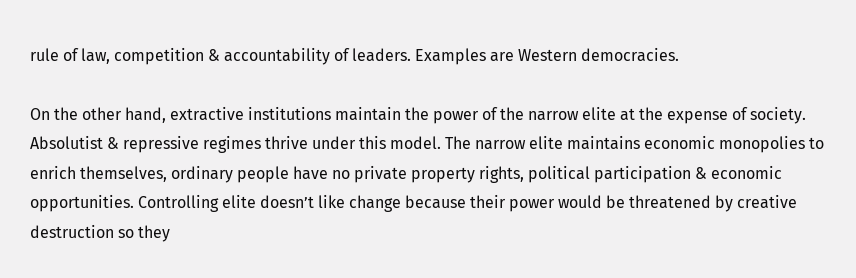rule of law, competition & accountability of leaders. Examples are Western democracies.

On the other hand, extractive institutions maintain the power of the narrow elite at the expense of society. Absolutist & repressive regimes thrive under this model. The narrow elite maintains economic monopolies to enrich themselves, ordinary people have no private property rights, political participation & economic opportunities. Controlling elite doesn’t like change because their power would be threatened by creative destruction so they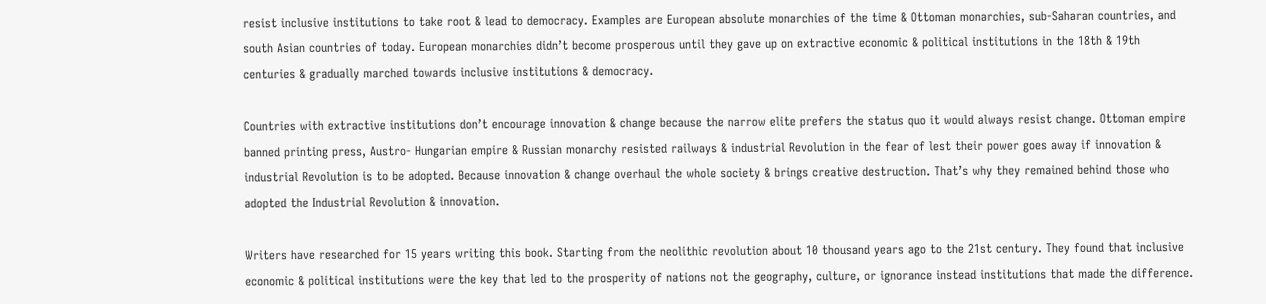resist inclusive institutions to take root & lead to democracy. Examples are European absolute monarchies of the time & Ottoman monarchies, sub-Saharan countries, and south Asian countries of today. European monarchies didn’t become prosperous until they gave up on extractive economic & political institutions in the 18th & 19th centuries & gradually marched towards inclusive institutions & democracy.

Countries with extractive institutions don’t encourage innovation & change because the narrow elite prefers the status quo it would always resist change. Ottoman empire banned printing press, Austro- Hungarian empire & Russian monarchy resisted railways & industrial Revolution in the fear of lest their power goes away if innovation & industrial Revolution is to be adopted. Because innovation & change overhaul the whole society & brings creative destruction. That’s why they remained behind those who adopted the Industrial Revolution & innovation.

Writers have researched for 15 years writing this book. Starting from the neolithic revolution about 10 thousand years ago to the 21st century. They found that inclusive economic & political institutions were the key that led to the prosperity of nations not the geography, culture, or ignorance instead institutions that made the difference.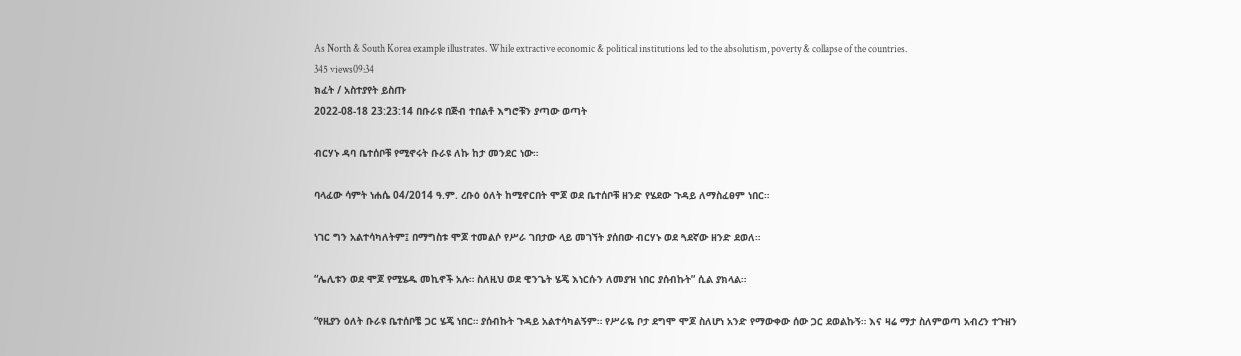As North & South Korea example illustrates. While extractive economic & political institutions led to the absolutism, poverty & collapse of the countries.
345 views09:34
ክፈት / አስተያየት ይስጡ
2022-08-18 23:23:14 በቡራዩ በጅብ ተበልቶ እግሮቹን ያጣው ወጣት

ብርሃኑ ዳባ ቤተሰቦቹ የሚኖሩት ቡራዩ ለኩ ከታ መንደር ነው።

ባላፈው ሳምት ነሐሴ 04/2014 ዓ.ም. ረቡዕ ዕለት ከሚኖርበት ሞጆ ወደ ቤተሰቦቹ ዘንድ የሄደው ጉዳይ ለማስፈፀም ነበር።

ነገር ግን አልተሳካለትም፤ በማግስቱ ሞጆ ተመልሶ የሥራ ገበታው ላይ መገኘት ያሰበው ብርሃኑ ወደ ጓደኛው ዘንድ ደወለ።

“ሌሊቱን ወደ ሞጆ የሚሄዱ መኪኖች አሉ። ስለዚህ ወደ ዊንጌት ሄጄ እነርሱን ለመያዝ ነበር ያሰብኩት” ሲል ያክላል።

“የዚያን ዕለት ቡራዩ ቤተሰቦቼ ጋር ሄጄ ነበር። ያሰብኩት ጉዳይ አልተሳካልኝም። የሥራዬ ቦታ ደግሞ ሞጆ ስለሆነ አንድ የማውቀው ሰው ጋር ደወልኩኝ። እና ዛሬ ማታ ስለምወጣ አብረን ተጉዘን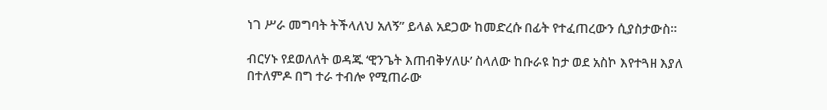ነገ ሥራ መግባት ትችላለህ አለኝ” ይላል አደጋው ከመድረሱ በፊት የተፈጠረውን ሲያስታውስ።

ብርሃኑ የደወለለት ወዳጁ ‘ዊንጌት እጠብቅሃለሁ’ ስላለው ከቡራዩ ከታ ወደ አስኮ እየተጓዘ እያለ በተለምዶ በግ ተራ ተብሎ የሚጠራው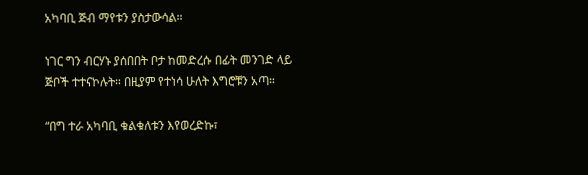አካባቢ ጅብ ማየቱን ያስታውሳል።

ነገር ግን ብርሃኑ ያሰበበት ቦታ ከመድረሱ በፊት መንገድ ላይ ጅቦች ተተናኮሉት። በዚያም የተነሳ ሁለት እግሮቹን አጣ።

“በግ ተራ አካባቢ ቁልቁለቱን እየወረድኩ፣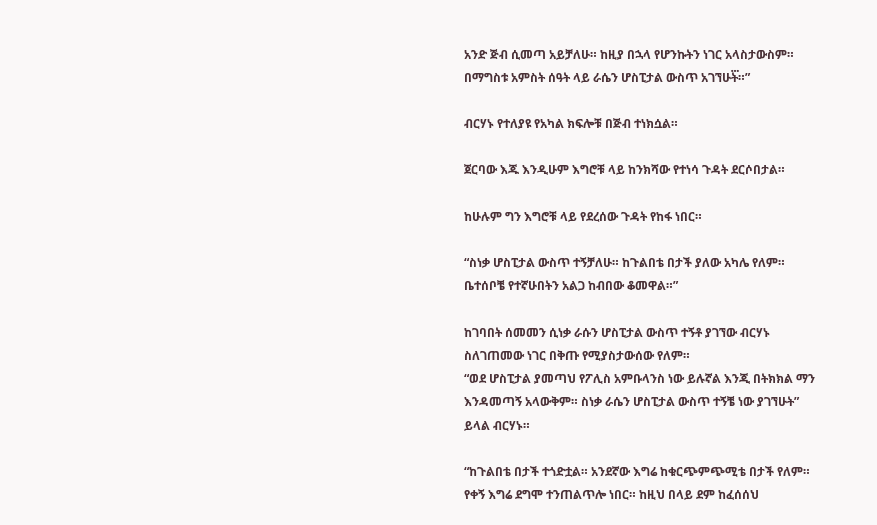አንድ ጅብ ሲመጣ አይቻለሁ። ከዚያ በኋላ የሆንኩትን ነገር አላስታውስም። በማግስቱ አምስት ሰዓት ላይ ራሴን ሆስፒታል ውስጥ አገኘሁት፝።”

ብርሃኑ የተለያዩ የአካል ክፍሎቹ በጅብ ተነክሷል።

ጀርባው እጁ እንዲሁም እግሮቹ ላይ ከንክሻው የተነሳ ጉዳት ደርሶበታል።

ከሁሉም ግን እግሮቹ ላይ የደረሰው ጉዳት የከፋ ነበር።

“ስነቃ ሆስፒታል ውስጥ ተኝቻለሁ። ከጉልበቴ በታች ያለው አካሌ የለም። ቤተሰቦቼ የተኛሁበትን አልጋ ከብበው ቆመዋል።”

ከገባበት ሰመመን ሲነቃ ራሱን ሆስፒታል ውስጥ ተኝቶ ያገኘው ብርሃኑ ስለገጠመው ነገር በቅጡ የሚያስታውሰው የለም።
“ወደ ሆስፒታል ያመጣህ የፖሊስ አምቡላንስ ነው ይሉኛል እንጂ በትክክል ማን እንዳመጣኝ አላውቅም። ስነቃ ራሴን ሆስፒታል ውስጥ ተኝቼ ነው ያገኘሁት” ይላል ብርሃኑ።

“ከጉልበቴ በታች ተጎድቷል። አንደኛው እግሬ ከቁርጭምጭሚቴ በታች የለም። የቀኝ እግሬ ደግሞ ተንጠልጥሎ ነበር። ከዚህ በላይ ደም ከፈሰሰህ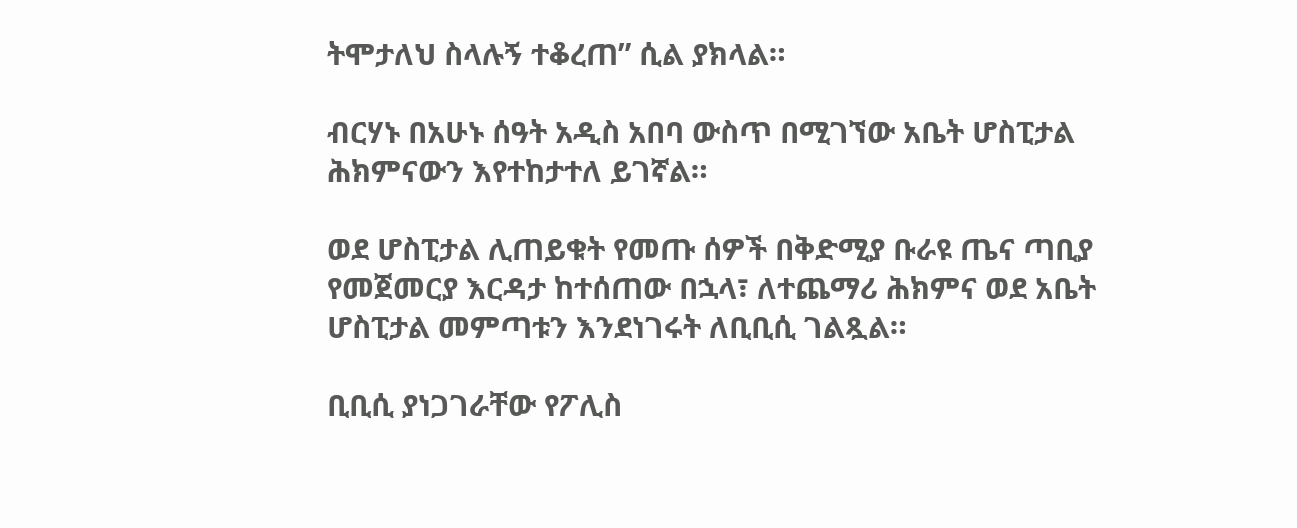ትሞታለህ ስላሉኝ ተቆረጠ” ሲል ያክላል።

ብርሃኑ በአሁኑ ሰዓት አዲስ አበባ ውስጥ በሚገኘው አቤት ሆስፒታል ሕክምናውን እየተከታተለ ይገኛል።

ወደ ሆስፒታል ሊጠይቁት የመጡ ሰዎች በቅድሚያ ቡራዩ ጤና ጣቢያ የመጀመርያ እርዳታ ከተሰጠው በኋላ፣ ለተጨማሪ ሕክምና ወደ አቤት ሆስፒታል መምጣቱን እንደነገሩት ለቢቢሲ ገልጿል።

ቢቢሲ ያነጋገራቸው የፖሊስ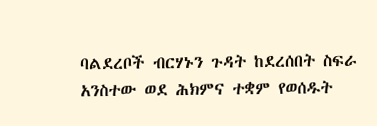ባልደረቦች ብርሃኑን ጉዳት ከደረሰበት ስፍራ አንስተው ወደ ሕክምና ተቋም የወሰዱት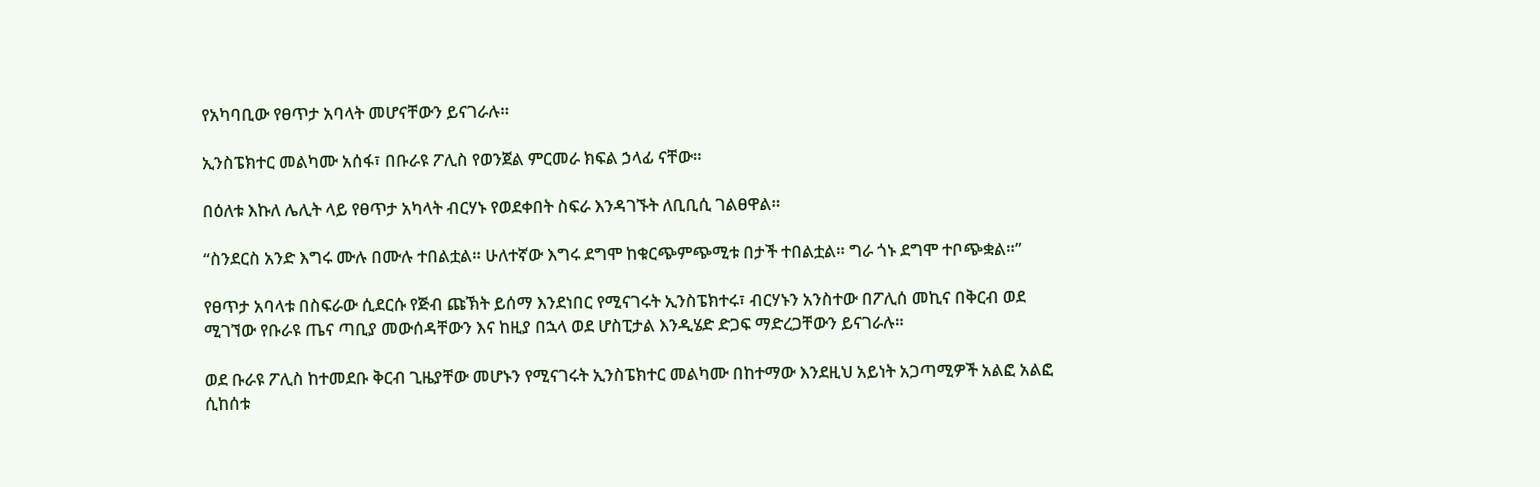የአካባቢው የፀጥታ አባላት መሆናቸውን ይናገራሉ።

ኢንስፔክተር መልካሙ አሰፋ፣ በቡራዩ ፖሊስ የወንጀል ምርመራ ክፍል ኃላፊ ናቸው።

በዕለቱ እኩለ ሌሊት ላይ የፀጥታ አካላት ብርሃኑ የወደቀበት ስፍራ እንዳገኙት ለቢቢሲ ገልፀዋል።

“ስንደርስ አንድ እግሩ ሙሉ በሙሉ ተበልቷል። ሁለተኛው እግሩ ደግሞ ከቁርጭምጭሚቱ በታች ተበልቷል። ግራ ጎኑ ደግሞ ተቦጭቋል።”

የፀጥታ አባላቱ በስፍራው ሲደርሱ የጅብ ጩኽት ይሰማ እንደነበር የሚናገሩት ኢንስፔክተሩ፣ ብርሃኑን አንስተው በፖሊሰ መኪና በቅርብ ወደ ሚገኘው የቡራዩ ጤና ጣቢያ መውሰዳቸውን እና ከዚያ በኋላ ወደ ሆስፒታል እንዲሄድ ድጋፍ ማድረጋቸውን ይናገራሉ።

ወደ ቡራዩ ፖሊስ ከተመደቡ ቅርብ ጊዜያቸው መሆኑን የሚናገሩት ኢንስፔክተር መልካሙ በከተማው እንደዚህ አይነት አጋጣሚዎች አልፎ አልፎ ሲከሰቱ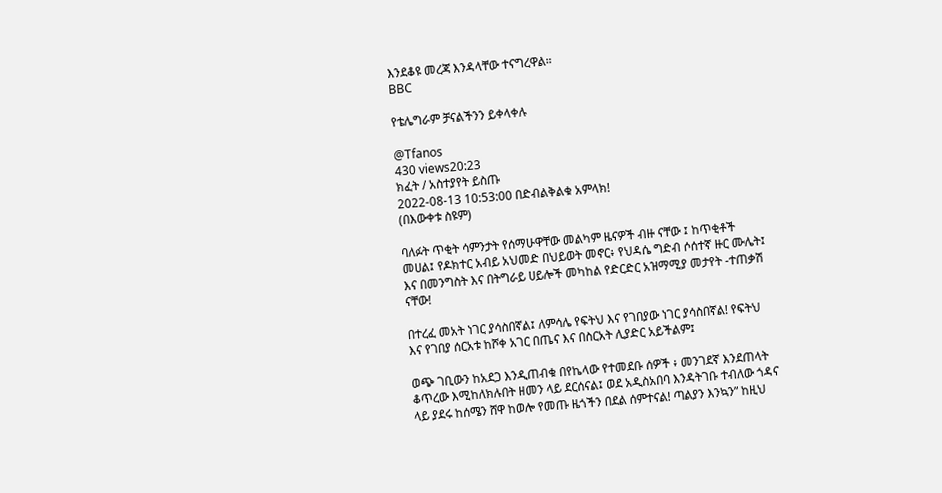እንደቆዩ መረጃ እንዳላቸው ተናግረዋል።
BBC

የቴሌግራም ቻናልችንን ይቀላቀሉ

@Tfanos
430 views20:23
ክፈት / አስተያየት ይስጡ
2022-08-13 10:53:00 በድብልቅልቁ አምላክ!
(በእውቀቱ ስዩም)

ባለፉት ጥቂት ሳምንታት የሰማሁዋቸው መልካም ዜናዎች ብዙ ናቸው ፤ ከጥቂቶች መሀል፤ የዶክተር አብይ አህመድ በህይወት መኖር፥ የህዳሴ ግድብ ሶሰተኛ ዙር ሙሌት፤ እና በመንግስት እና በትግራይ ሀይሎች መካከል የድርድር አዝማሚያ መታየት -ተጠቃሽ ናቸው!

በተረፈ መአት ነገር ያሳስበኛል፤ ለምሳሌ የፍትህ እና የገበያው ነገር ያሳስበኛል! የፍትህ እና የገበያ ሰርአቱ ከሾቀ አገር በጤና እና በስርአት ሊያድር አይችልም፤

ወጭ ገቢውን ከአደጋ እንዲጠብቁ በየኬላው የተመደቡ ሰዎች ፥ መንገደኛ እንደጠላት ቆጥረው እሚከለክሉበት ዘመን ላይ ደርሰናል፤ ወደ አዲስአበባ እንዳትገቡ ተብለው ጎዳና ላይ ያደሩ ከሰሜን ሸዋ ከወሎ የመጡ ዜጎችን በደል ሰምተናል! ጣልያን እንኳን” ከዚህ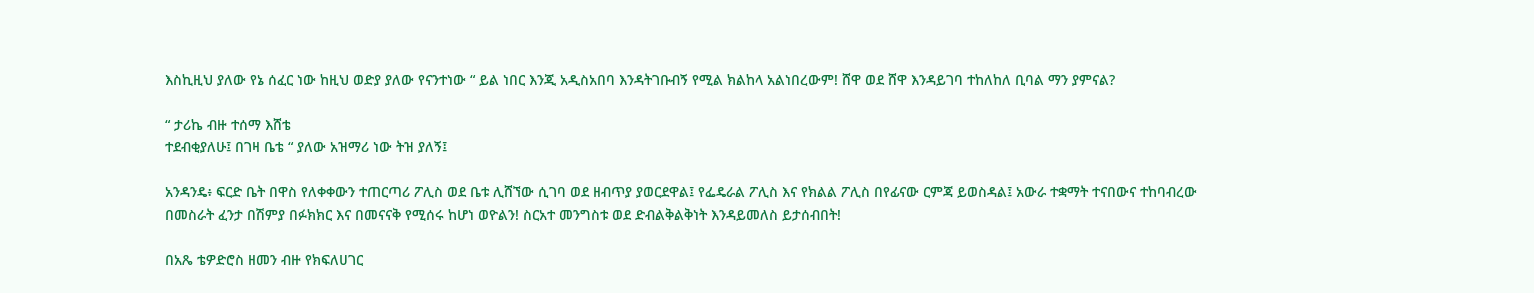እስኪዚህ ያለው የኔ ሰፈር ነው ከዚህ ወድያ ያለው የናንተነው “ ይል ነበር እንጂ አዲስአበባ እንዳትገቡብኝ የሚል ክልከላ አልነበረውም! ሸዋ ወደ ሸዋ እንዳይገባ ተከለከለ ቢባል ማን ያምናል?

“ ታሪኬ ብዙ ተሰማ እሸቴ
ተደብቂያለሁ፤ በገዛ ቤቴ “ ያለው አዝማሪ ነው ትዝ ያለኝ፤

አንዳንዴ፥ ፍርድ ቤት በዋስ የለቀቀውን ተጠርጣሪ ፖሊስ ወደ ቤቱ ሊሸኘው ሲገባ ወደ ዘብጥያ ያወርደዋል፤ የፌዴራል ፖሊስ እና የክልል ፖሊስ በየፊናው ርምጃ ይወስዳል፤ አውራ ተቋማት ተናበውና ተከባብረው በመስራት ፈንታ በሽምያ በፉክክር እና በመናናቅ የሚሰሩ ከሆነ ወዮልን! ስርአተ መንግስቱ ወደ ድብልቅልቅነት እንዳይመለስ ይታሰብበት!

በአጼ ቴዎድሮስ ዘመን ብዙ የክፍለሀገር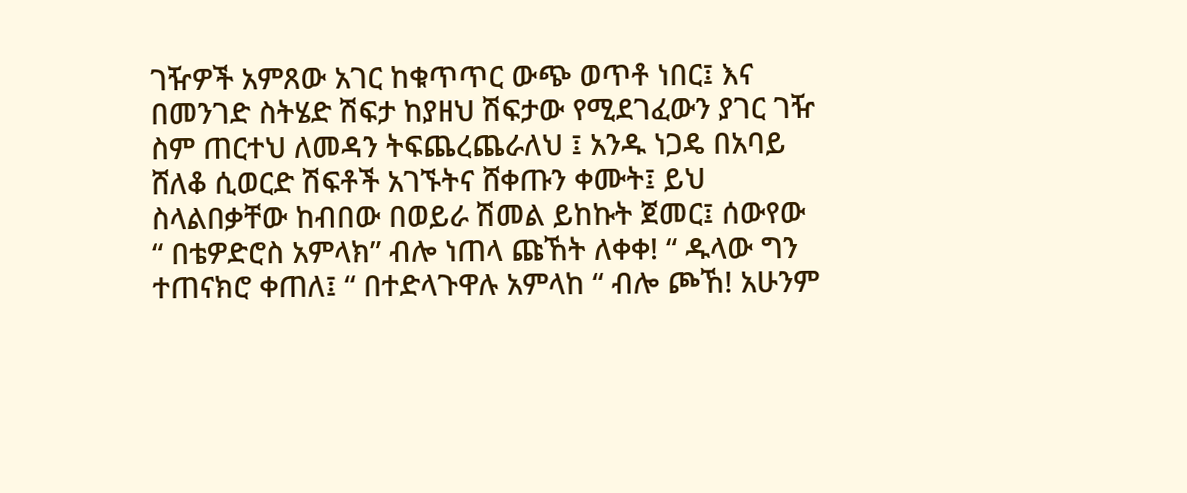ገዥዎች አምጸው አገር ከቁጥጥር ውጭ ወጥቶ ነበር፤ እና በመንገድ ስትሄድ ሽፍታ ከያዘህ ሽፍታው የሚደገፈውን ያገር ገዥ ስም ጠርተህ ለመዳን ትፍጨረጨራለህ ፤ አንዱ ነጋዴ በአባይ ሸለቆ ሲወርድ ሽፍቶች አገኙትና ሸቀጡን ቀሙት፤ ይህ ስላልበቃቸው ከብበው በወይራ ሽመል ይከኩት ጀመር፤ ሰውየው “ በቴዎድሮስ አምላክ” ብሎ ነጠላ ጩኸት ለቀቀ! “ ዱላው ግን ተጠናክሮ ቀጠለ፤ “ በተድላጉዋሉ አምላከ “ ብሎ ጮኸ! አሁንም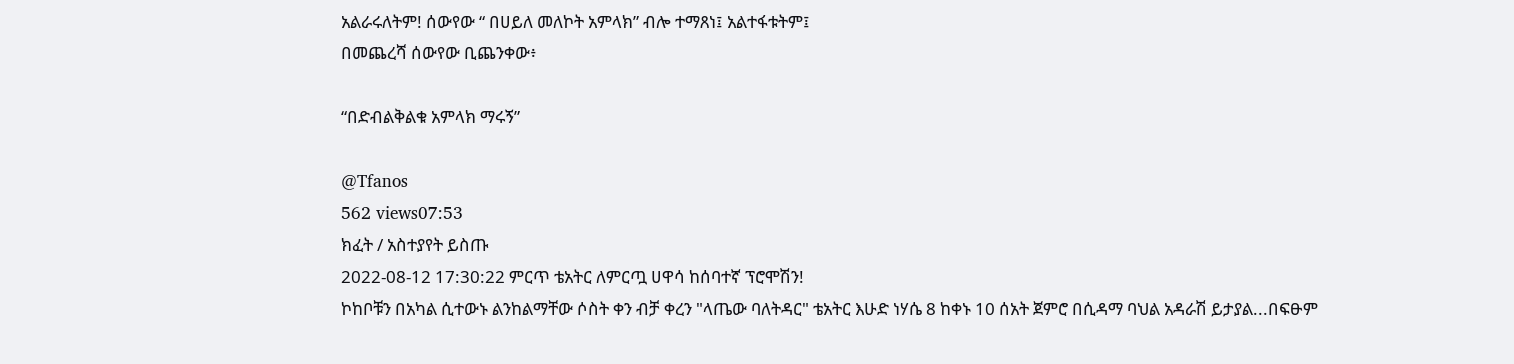አልራሩለትም! ሰውየው “ በሀይለ መለኮት አምላክ” ብሎ ተማጸነ፤ አልተፋቱትም፤
በመጨረሻ ሰውየው ቢጨንቀው፥

“በድብልቅልቁ አምላክ ማሩኝ”

@Tfanos
562 views07:53
ክፈት / አስተያየት ይስጡ
2022-08-12 17:30:22 ምርጥ ቴአትር ለምርጧ ሀዋሳ ከሰባተኛ ፕሮሞሽን!
ኮከቦቹን በአካል ሲተውኑ ልንከልማቸው ሶስት ቀን ብቻ ቀረን "ላጤው ባለትዳር" ቴአትር እሁድ ነሃሴ 8 ከቀኑ 10 ሰአት ጀምሮ በሲዳማ ባህል አዳራሽ ይታያል...በፍፁም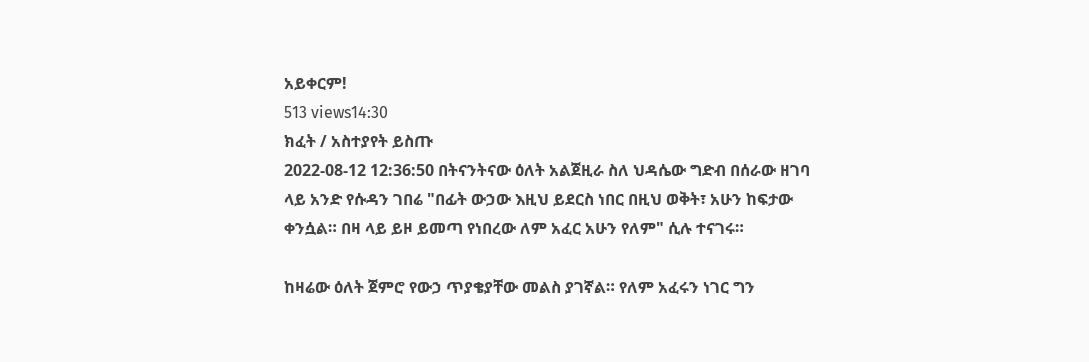አይቀርም!
513 views14:30
ክፈት / አስተያየት ይስጡ
2022-08-12 12:36:50 በትናንትናው ዕለት አልጀዚራ ስለ ህዳሴው ግድብ በሰራው ዘገባ ላይ አንድ የሱዳን ገበሬ "በፊት ውኃው እዚህ ይደርስ ነበር በዚህ ወቅት፣ አሁን ከፍታው ቀንሷል። በዛ ላይ ይዞ ይመጣ የነበረው ለም አፈር አሁን የለም" ሲሉ ተናገሩ።

ከዛሬው ዕለት ጀምሮ የውኃ ጥያቄያቸው መልስ ያገኛል። የለም አፈሩን ነገር ግን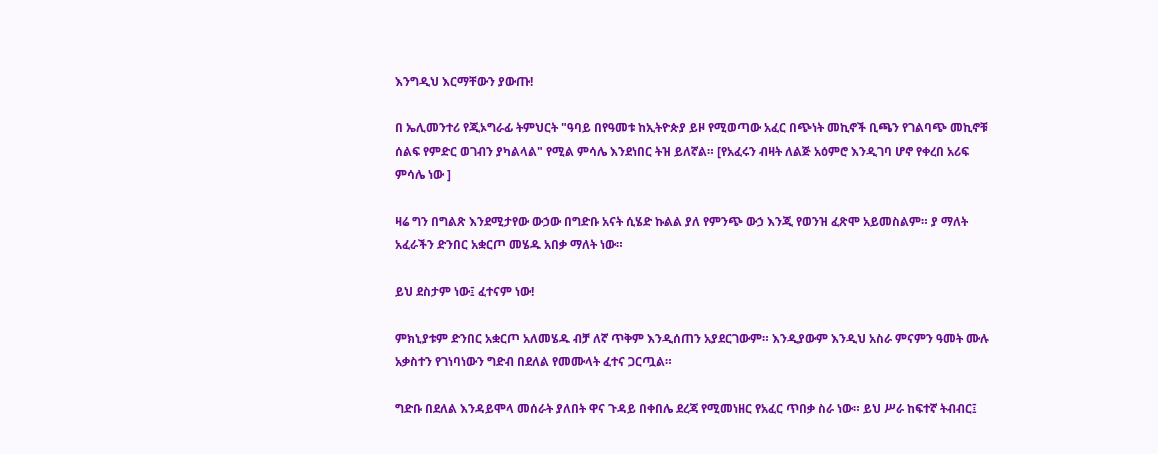እንግዲህ እርማቸውን ያውጡ!

በ ኤሊመንተሪ የጂኦግራፊ ትምህርት "ዓባይ በየዓመቱ ከኢትዮጵያ ይዞ የሚወጣው አፈር በጭነት መኪኖች ቢጫን የገልባጭ መኪኖቹ ሰልፍ የምድር ወገብን ያካልላል" የሚል ምሳሌ እንደነበር ትዝ ይለኛል። [የአፈሩን ብዛት ለልጅ አዕምሮ እንዲገባ ሆኖ የቀረበ አሪፍ ምሳሌ ነው ]

ዛሬ ግን በግልጽ እንደሚታየው ውኃው በግድቡ አናት ሲሄድ ኩልል ያለ የምንጭ ውኃ እንጂ የወንዝ ፈጽሞ አይመስልም። ያ ማለት አፈራችን ድንበር አቋርጦ መሄዱ አበቃ ማለት ነው።

ይህ ደስታም ነው፤ ፈተናም ነው!

ምክኒያቱም ድንበር አቋርጦ አለመሄዱ ብቻ ለኛ ጥቅም እንዲሰጠን አያደርገውም። እንዲያውም እንዲህ አስራ ምናምን ዓመት ሙሉ አቃስተን የገነባነውን ግድብ በደለል የመሙላት ፈተና ጋርጧል።

ግድቡ በደለል እንዳይሞላ መሰራት ያለበት ዋና ጉዳይ በቀበሌ ደረጃ የሚመነዘር የአፈር ጥበቃ ስራ ነው። ይህ ሥራ ከፍተኛ ትብብር፤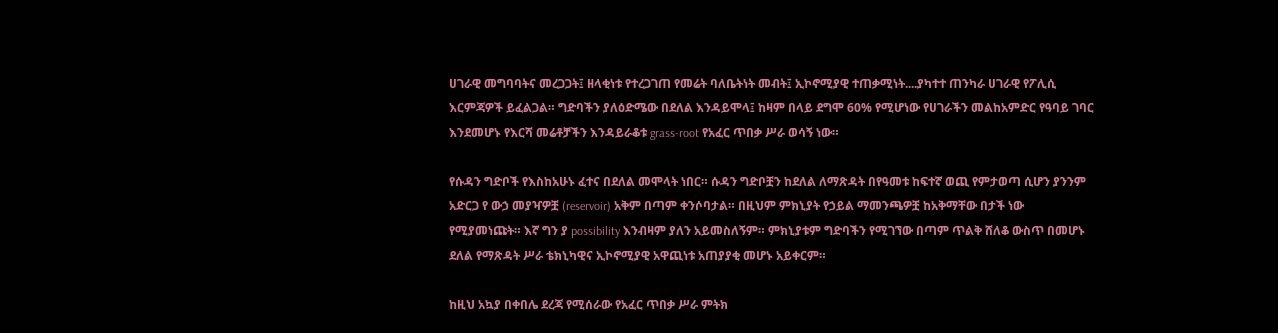ሀገራዊ መግባባትና መረጋጋት፤ ዘላቂነቱ የተረጋገጠ የመሬት ባለቤትነት መብት፤ ኢኮኖሚያዊ ተጠቃሚነት....ያካተተ ጠንካራ ሀገራዊ የፖሊሲ እርምጃዎች ይፈልጋል። ግድባችን ያለዕድሜው በደለል እንዳይሞላ፤ ከዛም በላይ ደግሞ 60% የሚሆነው የሀገራችን መልከአምድር የዓባይ ገባር እንደመሆኑ የእርሻ መሬቶቻችን እንዳይራቆቱ grass-root የአፈር ጥበቃ ሥራ ወሳኝ ነው።

የሱዳን ግድቦች የእስከአሁኑ ፈተና በደለል መሞላት ነበር። ሱዳን ግድቦቿን ከደለል ለማጽዳት በየዓመቱ ከፍተኛ ወጪ የምታወጣ ሲሆን ያንንም አድርጋ የ ውኃ መያዣዎቿ (reservoir) አቅም በጣም ቀንሶባታል። በዚህም ምክኒያት የኃይል ማመንጫዎቿ ከአቅማቸው በታች ነው የሚያመነጩት። እኛ ግን ያ possibility እንብዛም ያለን አይመስለኝም። ምክኒያቱም ግድባችን የሚገኘው በጣም ጥልቅ ሸለቆ ውስጥ በመሆኑ ደለል የማጽዳት ሥራ ቴክኒካዊና ኢኮኖሚያዊ አዋጪነቱ አጠያያቂ መሆኑ አይቀርም።

ከዚህ አኳያ በቀበሌ ደረጃ የሚሰራው የአፈር ጥበቃ ሥራ ምትክ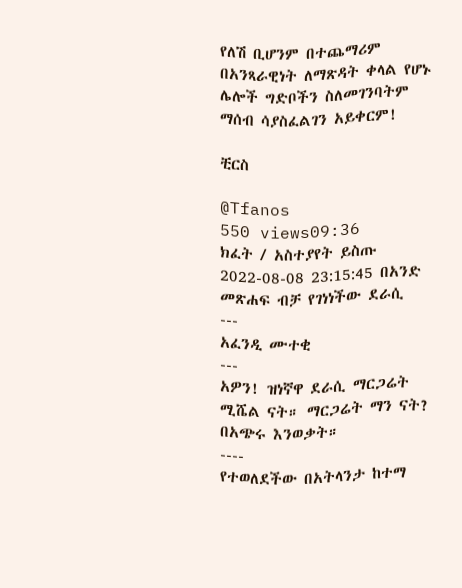የለሽ ቢሆንም በተጨማሪም በአንጻራዊነት ለማጽዳት ቀላል የሆኑ ሌሎች ግድቦችን ስለመገንባትም ማሰብ ሳያስፈልገን አይቀርም!

ቺርስ

@Tfanos
550 views09:36
ክፈት / አስተያየት ይስጡ
2022-08-08 23:15:45 በአንድ መጽሐፍ ብቻ የገነነችው ደራሲ
---
አፈንዲ ሙተቂ
---
አዎን! ዝነኛዋ ደራሲ ማርጋሬት ሚሼል ናት። ማርጋሬት ማን ናት? በአጭሩ እንወቃት።
----
የተወለደችው በአትላንታ ከተማ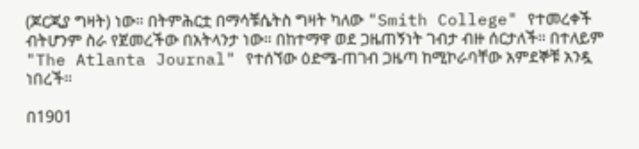(ጆርጂያ ግዛት) ነው። በትምሕርቷ በማሳቹሴትስ ግዛት ካለው "Smith College" የተመረቀች ብትሆንም ስራ የጀመረችው በአትላንታ ነው። በከተማዋ ወደ ጋዜጠኝነት ገብታ ብዙ ሰርታለች። በተለይም "The Atlanta Journal" የተሰኘው ዕድሜ-ጠገብ ጋዜጣ ከሚኮራባቸው አምደኞቹ አንዷ ነበረች።

በ1901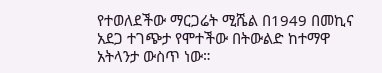የተወለደችው ማርጋሬት ሚሼል በ1949 በመኪና አደጋ ተገጭታ የሞተችው በትውልድ ከተማዋ አትላንታ ውስጥ ነው።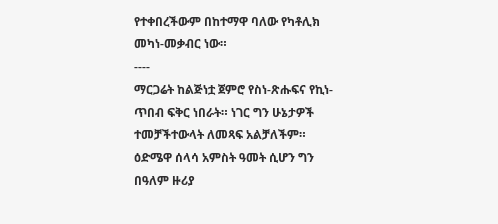የተቀበረችውም በከተማዋ ባለው የካቶሊክ መካነ-መቃብር ነው።
----
ማርጋሬት ከልጅነቷ ጀምሮ የስነ-ጽሑፍና የኪነ-ጥበብ ፍቅር ነበራት። ነገር ግን ሁኔታዎች ተመቻችተውላት ለመጻፍ አልቻለችም። ዕድሜዋ ሰላሳ አምስት ዓመት ሲሆን ግን በዓለም ዙሪያ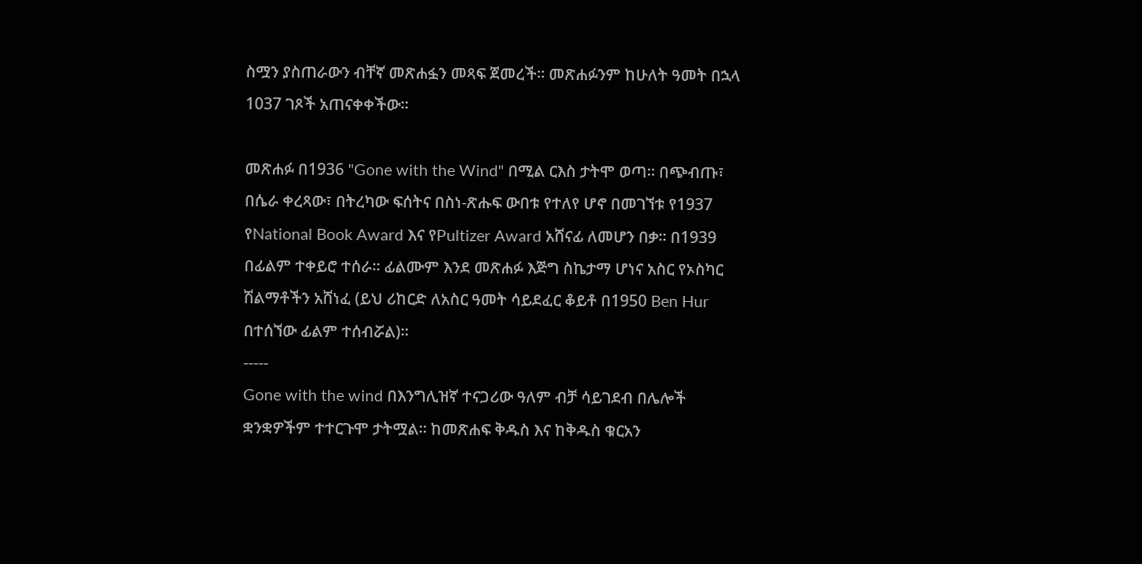ስሟን ያስጠራውን ብቸኛ መጽሐፏን መጻፍ ጀመረች። መጽሐፉንም ከሁለት ዓመት በኋላ 1037 ገጾች አጠናቀቀችው።

መጽሐፉ በ1936 "Gone with the Wind" በሚል ርእስ ታትሞ ወጣ። በጭብጡ፣ በሴራ ቀረጻው፣ በትረካው ፍሰትና በስነ-ጽሑፍ ውበቱ የተለየ ሆኖ በመገኘቱ የ1937 የNational Book Award እና የPultizer Award አሸናፊ ለመሆን በቃ። በ1939 በፊልም ተቀይሮ ተሰራ። ፊልሙም እንደ መጽሐፉ እጅግ ስኬታማ ሆነና አስር የኦስካር ሽልማቶችን አሸነፈ (ይህ ሪከርድ ለአስር ዓመት ሳይደፈር ቆይቶ በ1950 Ben Hur በተሰኘው ፊልም ተሰብሯል)።
-----
Gone with the wind በእንግሊዝኛ ተናጋሪው ዓለም ብቻ ሳይገደብ በሌሎች ቋንቋዎችም ተተርጉሞ ታትሟል። ከመጽሐፍ ቅዱስ እና ከቅዱስ ቁርአን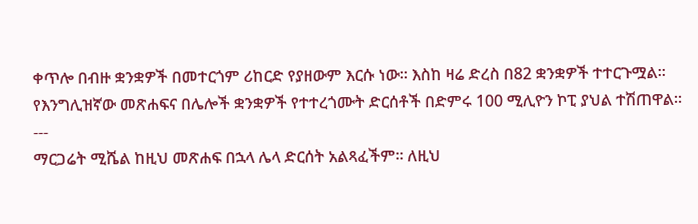ቀጥሎ በብዙ ቋንቋዎች በመተርጎም ሪከርድ የያዘውም እርሱ ነው። እስከ ዛሬ ድረስ በ82 ቋንቋዎች ተተርጉሟል። የእንግሊዝኛው መጽሐፍና በሌሎች ቋንቋዎች የተተረጎሙት ድርሰቶች በድምሩ 100 ሚሊዮን ኮፒ ያህል ተሽጠዋል።
---
ማርጋሬት ሚሼል ከዚህ መጽሐፍ በኋላ ሌላ ድርሰት አልጻፈችም። ለዚህ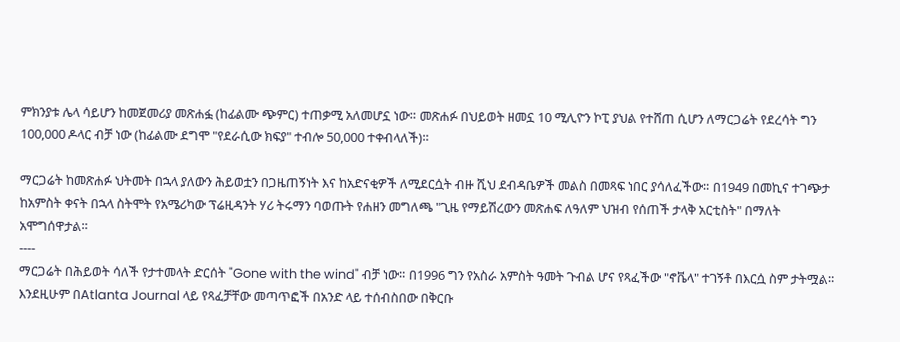ምክንያቱ ሌላ ሳይሆን ከመጀመሪያ መጽሐፏ (ከፊልሙ ጭምር) ተጠቃሚ አለመሆኗ ነው። መጽሐፉ በህይወት ዘመኗ 10 ሚሊዮን ኮፒ ያህል የተሸጠ ሲሆን ለማርጋሬት የደረሳት ግን 100,000 ዶላር ብቻ ነው (ከፊልሙ ደግሞ "የደራሲው ክፍያ" ተብሎ 50,000 ተቀብላለች)።

ማርጋሬት ከመጽሐፉ ህትመት በኋላ ያለውን ሕይወቷን በጋዜጠኝነት እና ከአድናቂዎች ለሚደርሷት ብዙ ሺህ ደብዳቤዎች መልስ በመጻፍ ነበር ያሳለፈችው። በ1949 በመኪና ተገጭታ ከአምስት ቀናት በኋላ ስትሞት የአሜሪካው ፕሬዚዳንት ሃሪ ትሩማን ባወጡት የሐዘን መግለጫ "ጊዜ የማይሽረውን መጽሐፍ ለዓለም ህዝብ የሰጠች ታላቅ አርቲስት" በማለት አሞግሰዋታል።
----
ማርጋሬት በሕይወት ሳለች የታተመላት ድርሰት "Gone with the wind" ብቻ ነው። በ1996 ግን የአስራ አምስት ዓመት ጉብል ሆና የጻፈችው "ኖቬላ" ተገኝቶ በእርሷ ስም ታትሟል። እንደዚሁም በAtlanta Journal ላይ የጻፈቻቸው መጣጥፎች በአንድ ላይ ተሰብስበው በቅርቡ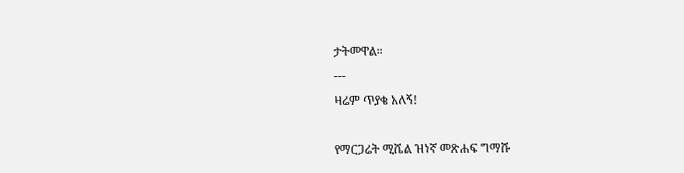ታትመዋል።
---
ዛሬም ጥያቄ አለኝ!

የማርጋሬት ሚሼል ዝነኛ መጽሐፍ ግማሹ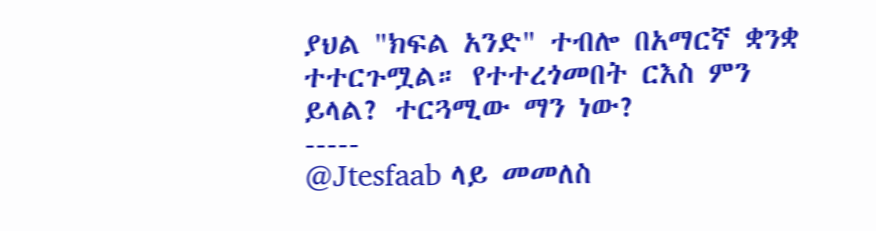ያህል "ክፍል አንድ" ተብሎ በአማርኛ ቋንቋ ተተርጉሟል። የተተረጎመበት ርእስ ምን ይላል? ተርጓሚው ማን ነው?
-----
@Jtesfaab ላይ መመለስ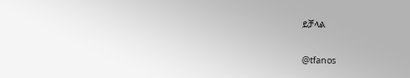ይቻላል

@tfanos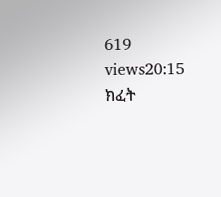619 views20:15
ክፈት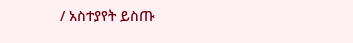/ አስተያየት ይስጡ